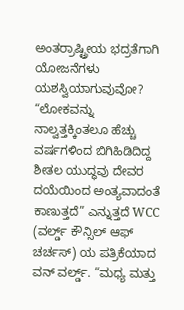ಅಂತರ್ರಾಷ್ಟ್ರೀಯ ಭದ್ರತೆಗಾಗಿ ಯೋಜನೆಗಳು ಯಶಸ್ವಿಯಾಗುವುವೋ?
“ಲೋಕವನ್ನು ನಾಲ್ವತ್ತಕ್ಕಿಂತಲೂ ಹೆಚ್ಚು ವರ್ಷಗಳಿಂದ ಬಿಗಿಹಿಡಿದಿದ್ದ ಶೀತಲ ಯುದ್ಧವು ದೇವರ ದಯೆಯಿಂದ ಅಂತ್ಯವಾದಂತೆ ಕಾಣುತ್ತದೆ” ಎನ್ನುತ್ತದೆ WCC (ವರ್ಲ್ಡ್ ಕೌನ್ಸಿಲ್ ಆಫ್ ಚರ್ಚಸ್) ಯ ಪತ್ರಿಕೆಯಾದ ವನ್ ವರ್ಲ್ಡ್. “ಮಧ್ಯ ಮತ್ತು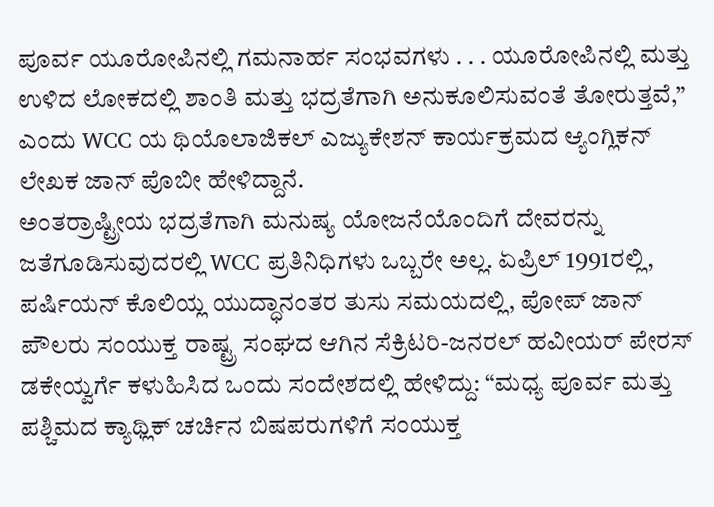ಪೂರ್ವ ಯೂರೋಪಿನಲ್ಲಿ ಗಮನಾರ್ಹ ಸಂಭವಗಳು . . . ಯೂರೋಪಿನಲ್ಲಿ ಮತ್ತು ಉಳಿದ ಲೋಕದಲ್ಲಿ ಶಾಂತಿ ಮತ್ತು ಭದ್ರತೆಗಾಗಿ ಅನುಕೂಲಿಸುವಂತೆ ತೋರುತ್ತವೆ,” ಎಂದು WCC ಯ ಥಿಯೊಲಾಜಿಕಲ್ ಎಜ್ಯುಕೇಶನ್ ಕಾರ್ಯಕ್ರಮದ ಆ್ಯಂಗ್ಲಿಕನ್ ಲೇಖಕ ಜಾನ್ ಪೊಬೀ ಹೇಳಿದ್ದಾನೆ.
ಅಂತರ್ರಾಷ್ಟ್ರೀಯ ಭದ್ರತೆಗಾಗಿ ಮನುಷ್ಯ ಯೋಜನೆಯೊಂದಿಗೆ ದೇವರನ್ನು ಜತೆಗೂಡಿಸುವುದರಲ್ಲಿ WCC ಪ್ರತಿನಿಧಿಗಳು ಒಬ್ಬರೇ ಅಲ್ಲ. ಏಪ್ರಿಲ್ 1991ರಲ್ಲಿ, ಪರ್ಷಿಯನ್ ಕೊಲಿಯ್ಲ ಯುದ್ಧಾನಂತರ ತುಸು ಸಮಯದಲ್ಲಿ, ಪೋಪ್ ಜಾನ್ ಪೌಲರು ಸಂಯುಕ್ತ ರಾಷ್ಟ್ರ ಸಂಘದ ಆಗಿನ ಸೆಕ್ರಿಟರಿ-ಜನರಲ್ ಹವೀಯರ್ ಪೇರಸ್ ಡಕೇಯ್ವರ್ಗೆ ಕಳುಹಿಸಿದ ಒಂದು ಸಂದೇಶದಲ್ಲಿ ಹೇಳಿದ್ದು: “ಮಧ್ಯ ಪೂರ್ವ ಮತ್ತು ಪಶ್ಚಿಮದ ಕ್ಯಾಥ್ಲಿಕ್ ಚರ್ಚಿನ ಬಿಷಪರುಗಳಿಗೆ ಸಂಯುಕ್ತ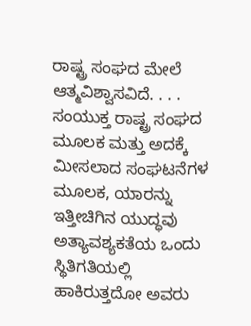ರಾಷ್ಟ್ರ ಸಂಘದ ಮೇಲೆ ಆತ್ಮವಿಶ್ವಾಸವಿದೆ. . . . ಸಂಯುಕ್ತ ರಾಷ್ಟ್ರ ಸಂಘದ ಮೂಲಕ ಮತ್ತು ಅದಕ್ಕೆ ಮೀಸಲಾದ ಸಂಘಟನೆಗಳ ಮೂಲಕ, ಯಾರನ್ನು ಇತ್ತೀಚಿಗಿನ ಯುದ್ಧವು ಅತ್ಯಾವಶ್ಯಕತೆಯ ಒಂದು ಸ್ಥಿತಿಗತಿಯಲ್ಲಿ ಹಾಕಿರುತ್ತದೋ ಅವರು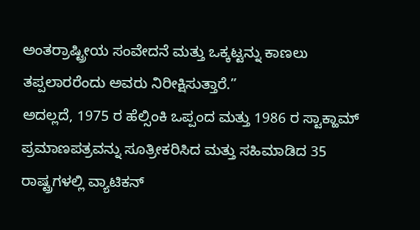ಅಂತರ್ರಾಷ್ಟ್ರೀಯ ಸಂವೇದನೆ ಮತ್ತು ಒಕ್ಕಟ್ಟನ್ನು ಕಾಣಲು ತಪ್ಪಲಾರರೆಂದು ಅವರು ನಿರೀಕ್ಷಿಸುತ್ತಾರೆ.”
ಅದಲ್ಲದೆ, 1975 ರ ಹೆಲ್ಸಿಂಕಿ ಒಪ್ಪಂದ ಮತ್ತು 1986 ರ ಸ್ಟಾಕ್ಹಾಮ್ ಪ್ರಮಾಣಪತ್ರವನ್ನು ಸೂತ್ರೀಕರಿಸಿದ ಮತ್ತು ಸಹಿಮಾಡಿದ 35 ರಾಷ್ಟ್ರಗಳಲ್ಲಿ ವ್ಯಾಟಿಕನ್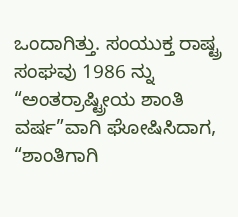ಒಂದಾಗಿತ್ತು. ಸಂಯುಕ್ತ ರಾಷ್ಟ್ರ ಸಂಘವು 1986 ನ್ನು “ಅಂತರ್ರಾಷ್ಟ್ರೀಯ ಶಾಂತಿ ವರ್ಷ”ವಾಗಿ ಘೋಷಿಸಿದಾಗ, “ಶಾಂತಿಗಾಗಿ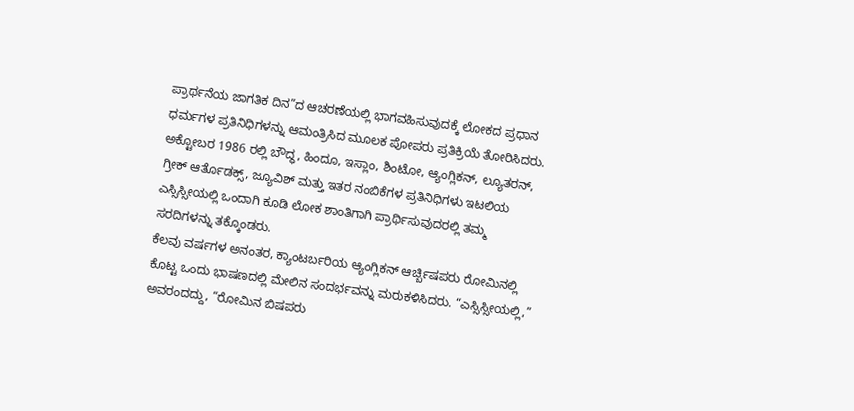ಪ್ರಾರ್ಥನೆಯ ಜಾಗತಿಕ ದಿನ”ದ ಆಚರಣೆಯಲ್ಲಿ ಭಾಗವಹಿಸುವುದಕ್ಕೆ ಲೋಕದ ಪ್ರಧಾನ ಧರ್ಮಗಳ ಪ್ರತಿನಿಧಿಗಳನ್ನು ಆಮಂತ್ರಿಸಿದ ಮೂಲಕ ಪೋಪರು ಪ್ರತಿಕ್ರಿಯೆ ತೋರಿಸಿದರು. ಅಕ್ಟೋಬರ 1986 ರಲ್ಲಿ ಬೌದ್ಧ, ಹಿಂದೂ, ಇಸ್ಲಾಂ, ಶಿಂಟೋ, ಆ್ಯಂಗ್ಲಿಕನ್, ಲ್ಯೂತರನ್, ಗ್ರೀಕ್ ಆರ್ತೊಡಕ್ಸ್, ಜ್ಯೂವಿಶ್ ಮತ್ತು ಇತರ ನಂಬಿಕೆಗಳ ಪ್ರತಿನಿಧಿಗಳು ಇಟಲಿಯ ಎಸ್ಸಿಸ್ಸೀಯಲ್ಲಿ ಒಂದಾಗಿ ಕೂಡಿ ಲೋಕ ಶಾಂತಿಗಾಗಿ ಪ್ರಾರ್ಥಿಸುವುದರಲ್ಲಿ ತಮ್ಮ ಸರದಿಗಳನ್ನು ತಕ್ಕೊಂಡರು.
ಕೆಲವು ವರ್ಷಗಳ ಅನಂತರ, ಕ್ಯಾಂಟರ್ಬರಿಯ ಆ್ಯಂಗ್ಲಿಕನ್ ಆರ್ಚ್ಬಿಷಪರು ರೋಮಿನಲ್ಲಿ ಕೊಟ್ಟ ಒಂದು ಭಾಷಣದಲ್ಲಿ ಮೇಲಿನ ಸಂದರ್ಭವನ್ನು ಮರುಕಳಿಸಿದರು. “ಎಸ್ಸಿಸ್ಸೀಯಲ್ಲಿ,” ಅವರಂದದ್ದು, “ರೋಮಿನ ಬಿಷಪರು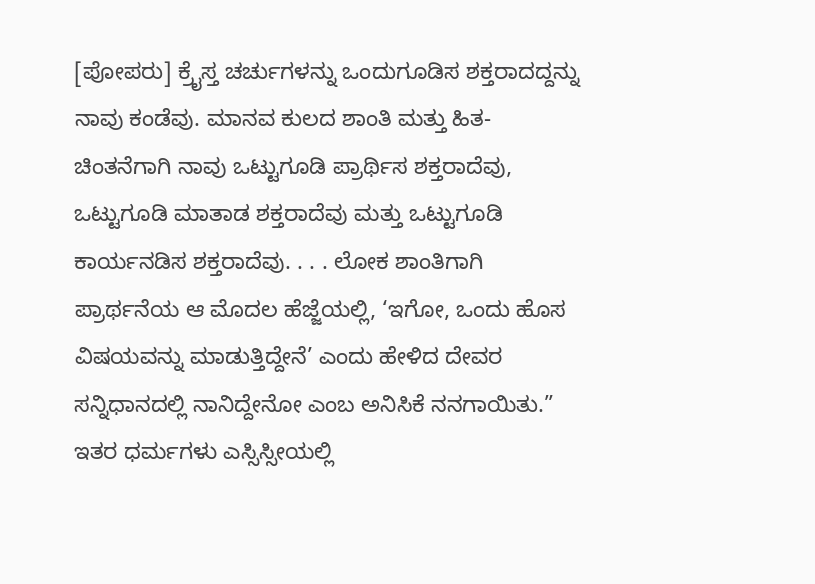[ಪೋಪರು] ಕ್ರೈಸ್ತ ಚರ್ಚುಗಳನ್ನು ಒಂದುಗೂಡಿಸ ಶಕ್ತರಾದದ್ದನ್ನು ನಾವು ಕಂಡೆವು. ಮಾನವ ಕುಲದ ಶಾಂತಿ ಮತ್ತು ಹಿತ-ಚಿಂತನೆಗಾಗಿ ನಾವು ಒಟ್ಟುಗೂಡಿ ಪ್ರಾರ್ಥಿಸ ಶಕ್ತರಾದೆವು, ಒಟ್ಟುಗೂಡಿ ಮಾತಾಡ ಶಕ್ತರಾದೆವು ಮತ್ತು ಒಟ್ಟುಗೂಡಿ ಕಾರ್ಯನಡಿಸ ಶಕ್ತರಾದೆವು. . . . ಲೋಕ ಶಾಂತಿಗಾಗಿ ಪ್ರಾರ್ಥನೆಯ ಆ ಮೊದಲ ಹೆಜ್ಜೆಯಲ್ಲಿ, ‘ಇಗೋ, ಒಂದು ಹೊಸ ವಿಷಯವನ್ನು ಮಾಡುತ್ತಿದ್ದೇನೆ’ ಎಂದು ಹೇಳಿದ ದೇವರ ಸನ್ನಿಧಾನದಲ್ಲಿ ನಾನಿದ್ದೇನೋ ಎಂಬ ಅನಿಸಿಕೆ ನನಗಾಯಿತು.”
ಇತರ ಧರ್ಮಗಳು ಎಸ್ಸಿಸ್ಸೀಯಲ್ಲಿ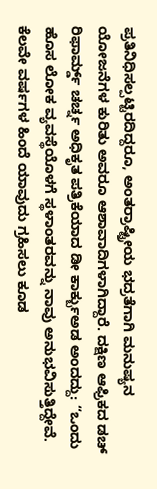ಪ್ರತಿನಿಧಿಸಲ್ಪಟ್ಟಿರದಿದ್ದರೂ, ಅಂತರ್ರಾಷ್ಟ್ರೀಯ ಭದ್ರತೆಗಾಗಿ ಮನುಷ್ಯನ ಯೋಜನೆಗಳ ಕುರಿತು ಅವರೂ ಆಶಾವಾದಿಗಳಾಗಿದ್ದಾರೆ. ದಕ್ಷಿಣ ಆಫ್ರಿಕದ ಡಚ್ ರಿಫಾರ್ಮ್ಡ್ ಚರ್ಚ್ನ ಅಧಿಕೃತ ಪತ್ರಿಕೆಯಾದ ಡೀ ಕಾರ್ಕ್ಬುಅಡ ಅಂದದ್ದು: “ಒಂದು ಹೊಸ ಲೋಕ ವ್ಯವಸ್ಥೆಯೊಳಗೆ ಸ್ಥಳಾಂತರವನ್ನು ನಾವು ಅನುಭವಿಸುತ್ತಿದ್ದೇವೆ. ಕೆಲವೇ ವರ್ಷಗಳ ಹಿಂದೆ ಯಾವುದು ಗ್ರಹಿಸಲು ಕೂಡ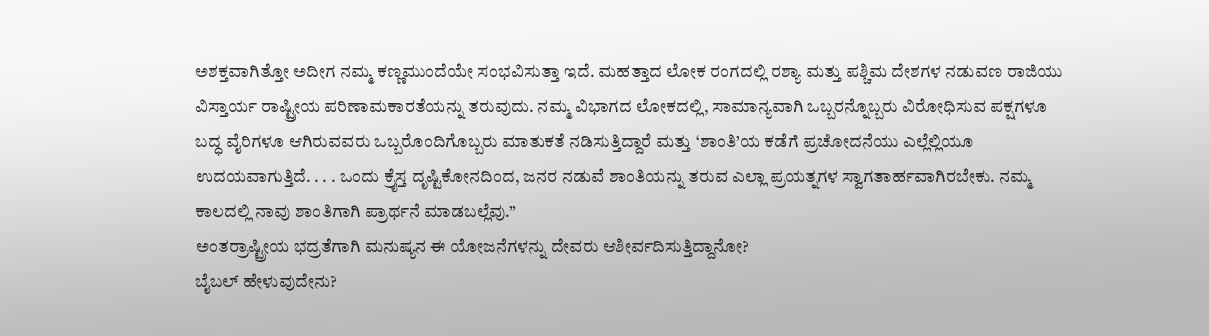ಅಶಕ್ತವಾಗಿತ್ತೋ ಅದೀಗ ನಮ್ಮ ಕಣ್ಣಮುಂದೆಯೇ ಸಂಭವಿಸುತ್ತಾ ಇದೆ. ಮಹತ್ತಾದ ಲೋಕ ರಂಗದಲ್ಲಿ ರಶ್ಯಾ ಮತ್ತು ಪಶ್ಚಿಮ ದೇಶಗಳ ನಡುವಣ ರಾಜಿಯು ವಿಸ್ತಾರ್ಯ ರಾಷ್ಟ್ರೀಯ ಪರಿಣಾಮಕಾರತೆಯನ್ನು ತರುವುದು. ನಮ್ಮ ವಿಭಾಗದ ಲೋಕದಲ್ಲಿ, ಸಾಮಾನ್ಯವಾಗಿ ಒಬ್ಬರನ್ನೊಬ್ಬರು ವಿರೋಧಿಸುವ ಪಕ್ಷಗಳೂ ಬದ್ಧ ವೈರಿಗಳೂ ಆಗಿರುವವರು ಒಬ್ಬರೊಂದಿಗೊಬ್ಬರು ಮಾತುಕತೆ ನಡಿಸುತ್ತಿದ್ದಾರೆ ಮತ್ತು ‘ಶಾಂತಿ’ಯ ಕಡೆಗೆ ಪ್ರಚೋದನೆಯು ಎಲ್ಲೆಲ್ಲಿಯೂ ಉದಯವಾಗುತ್ತಿದೆ. . . . ಒಂದು ಕ್ರೈಸ್ತ ದೃಷ್ಟಿಕೋನದಿಂದ, ಜನರ ನಡುವೆ ಶಾಂತಿಯನ್ನು ತರುವ ಎಲ್ಲಾ ಪ್ರಯತ್ನಗಳ ಸ್ವಾಗತಾರ್ಹವಾಗಿರಬೇಕು. ನಮ್ಮ ಕಾಲದಲ್ಲಿ ನಾವು ಶಾಂತಿಗಾಗಿ ಪ್ರಾರ್ಥನೆ ಮಾಡಬಲ್ಲೆವು.”
ಅಂತರ್ರಾಷ್ಟ್ರೀಯ ಭದ್ರತೆಗಾಗಿ ಮನುಷ್ಯನ ಈ ಯೋಜನೆಗಳನ್ನು ದೇವರು ಆಶೀರ್ವದಿಸುತ್ತಿದ್ದಾನೋ?
ಬೈಬಲ್ ಹೇಳುವುದೇನು?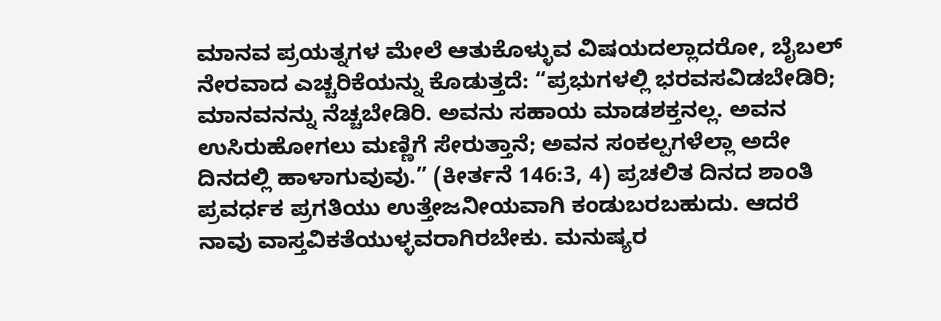ಮಾನವ ಪ್ರಯತ್ನಗಳ ಮೇಲೆ ಆತುಕೊಳ್ಳುವ ವಿಷಯದಲ್ಲಾದರೋ, ಬೈಬಲ್ ನೇರವಾದ ಎಚ್ಚರಿಕೆಯನ್ನು ಕೊಡುತ್ತದೆ: “ಪ್ರಭುಗಳಲ್ಲಿ ಭರವಸವಿಡಬೇಡಿರಿ; ಮಾನವನನ್ನು ನೆಚ್ಚಬೇಡಿರಿ. ಅವನು ಸಹಾಯ ಮಾಡಶಕ್ತನಲ್ಲ. ಅವನ ಉಸಿರುಹೋಗಲು ಮಣ್ಣಿಗೆ ಸೇರುತ್ತಾನೆ; ಅವನ ಸಂಕಲ್ಪಗಳೆಲ್ಲಾ ಅದೇ ದಿನದಲ್ಲಿ ಹಾಳಾಗುವುವು.” (ಕೀರ್ತನೆ 146:3, 4) ಪ್ರಚಲಿತ ದಿನದ ಶಾಂತಿ ಪ್ರವರ್ಧಕ ಪ್ರಗತಿಯು ಉತ್ತೇಜನೀಯವಾಗಿ ಕಂಡುಬರಬಹುದು. ಆದರೆ ನಾವು ವಾಸ್ತವಿಕತೆಯುಳ್ಳವರಾಗಿರಬೇಕು. ಮನುಷ್ಯರ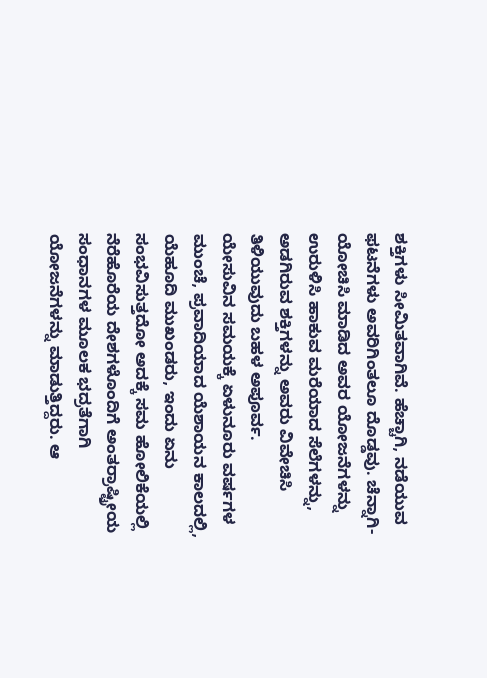ಶಕ್ತಿಗಳು ಸೀಮಿತವಾಗಿವೆ. ಹೆಚ್ಚಾಗಿ, ನಡೆಯುವ ಫಟನೆಗಳು ಅವರಿಗಿಂತಲೂ ದೊಡ್ಡವು. ಚೆನ್ನಾಗಿ-ಯೋಚಿಸಿ ಮಾಡಿದ ಅವರ ಯೋಜನೆಗಳನ್ನು ಉರುಳಿಸಿ ಹಾಕುವ ಮರೆಯಾದ ಸೆಲೆಗಳನ್ನು, ಅಡಗಿರುವ ಶಕ್ತಿಗಳನ್ನು ಅವರು ವಿವೇಚಿಸಿ ತಿಳಿಯುವುದು ಬಹಳ ಅಪೂರ್ವ.
ಯೇಸುವಿನ ಸಮಯಕ್ಕೆ ಏಳುನೂರು ವರ್ಷಗಳ ಮುಂಚೆ, ಪ್ರವಾದಿಯಾದ ಯೆಶಾಯನ ಕಾಲದಲ್ಲಿ, ಯೆಹೂದಿ ಮುಖಂಡರು, ಇಂದು ಏನು ಸಂಭವಿಸುತ್ತದೋ ಅದಕ್ಕೆ ಸಮ ಹೋಲಿಕೆಯಲ್ಲಿ ನೆರೆಹೊರೆಯ ದೇಶಗಳೊಂದಿಗೆ ಅಂತರ್ರಾಷ್ಟ್ರೀಯ ಸಂಧಾನಗಳ ಮೂಲಕ ಭದ್ರತೆಗಾಗಿ ಯೋಜನೆಗಳನ್ನು ಮಾಡುತ್ತಿದ್ದರು. ಆ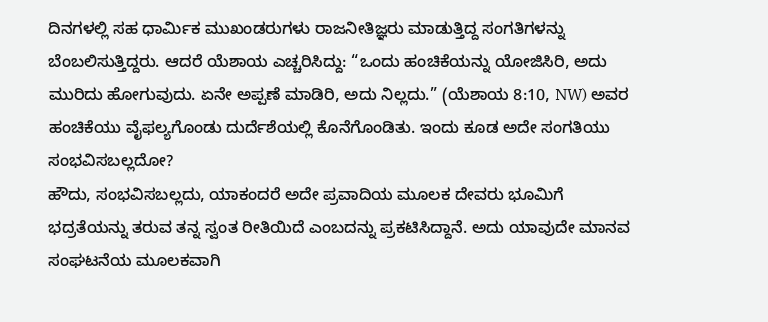ದಿನಗಳಲ್ಲಿ ಸಹ ಧಾರ್ಮಿಕ ಮುಖಂಡರುಗಳು ರಾಜನೀತಿಜ್ಞರು ಮಾಡುತ್ತಿದ್ದ ಸಂಗತಿಗಳನ್ನು ಬೆಂಬಲಿಸುತ್ತಿದ್ದರು. ಆದರೆ ಯೆಶಾಯ ಎಚ್ಚರಿಸಿದ್ದು: “ಒಂದು ಹಂಚಿಕೆಯನ್ನು ಯೋಜಿಸಿರಿ, ಅದು ಮುರಿದು ಹೋಗುವುದು. ಏನೇ ಅಪ್ಪಣೆ ಮಾಡಿರಿ, ಅದು ನಿಲ್ಲದು.” (ಯೆಶಾಯ 8:10, NW) ಅವರ ಹಂಚಿಕೆಯು ವೈಫಲ್ಯಗೊಂಡು ದುರ್ದೆಶೆಯಲ್ಲಿ ಕೊನೆಗೊಂಡಿತು. ಇಂದು ಕೂಡ ಅದೇ ಸಂಗತಿಯು ಸಂಭವಿಸಬಲ್ಲದೋ?
ಹೌದು, ಸಂಭವಿಸಬಲ್ಲದು, ಯಾಕಂದರೆ ಅದೇ ಪ್ರವಾದಿಯ ಮೂಲಕ ದೇವರು ಭೂಮಿಗೆ ಭದ್ರತೆಯನ್ನು ತರುವ ತನ್ನ ಸ್ವಂತ ರೀತಿಯಿದೆ ಎಂಬದನ್ನು ಪ್ರಕಟಿಸಿದ್ದಾನೆ. ಅದು ಯಾವುದೇ ಮಾನವ ಸಂಘಟನೆಯ ಮೂಲಕವಾಗಿ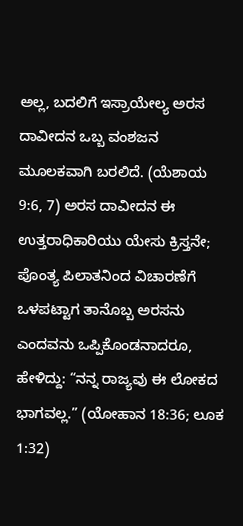ಅಲ್ಲ, ಬದಲಿಗೆ ಇಸ್ರಾಯೇಲ್ಯ ಅರಸ ದಾವೀದನ ಒಬ್ಬ ವಂಶಜನ ಮೂಲಕವಾಗಿ ಬರಲಿದೆ. (ಯೆಶಾಯ 9:6, 7) ಅರಸ ದಾವೀದನ ಈ ಉತ್ತರಾಧಿಕಾರಿಯು ಯೇಸು ಕ್ರಿಸ್ತನೇ; ಪೊಂತ್ಯ ಪಿಲಾತನಿಂದ ವಿಚಾರಣೆಗೆ ಒಳಪಟ್ಟಾಗ ತಾನೊಬ್ಬ ಅರಸನು ಎಂದವನು ಒಪ್ಪಿಕೊಂಡನಾದರೂ, ಹೇಳಿದ್ದು: “ನನ್ನ ರಾಜ್ಯವು ಈ ಲೋಕದ ಭಾಗವಲ್ಲ.” (ಯೋಹಾನ 18:36; ಲೂಕ 1:32)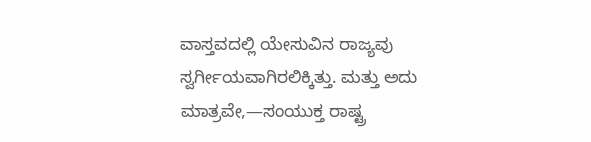ವಾಸ್ತವದಲ್ಲಿ ಯೇಸುವಿನ ರಾಜ್ಯವು ಸ್ವರ್ಗೀಯವಾಗಿರಲಿಕ್ಕಿತ್ತು. ಮತ್ತು ಅದು ಮಾತ್ರವೇ,—ಸಂಯುಕ್ತ ರಾಷ್ಟ್ರ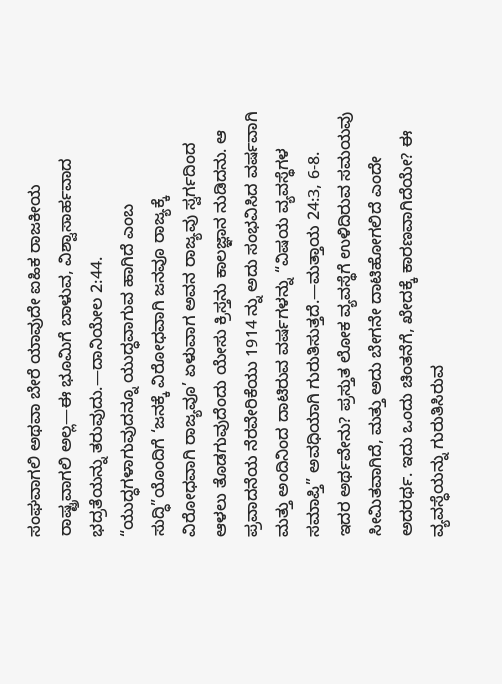ಸಂಘವಾಗಲಿ ಅಥವಾ ಬೇರೆ ಯಾವುದೇ ಐಹಿಕ ರಾಜಕೀಯ ರಾಷ್ಟ್ರವಾಗಲಿ ಅಲ್ಲ—ಈ ಭೂಮಿಗೆ ಬಾಳುವ, ವಿಶ್ವಾಸಾರ್ಹವಾದ ಭದ್ರತೆಯನ್ನು ತರುವುದು.—ದಾನಿಯೇಲ 2:44.
“ಯುದ್ಧಗಳಾಗುವುದನ್ನೂ ಯುದ್ಧವಾಗುವ ಹಾಗಿದೆ ಎಂಬ ಸುದ್ಧಿ”ಯೊಂದಿಗೆ ‘ಜನಕ್ಕೆ ವಿರೋಧವಾಗಿ ಜನವೂ ರಾಜ್ಯಕ್ಕೆ ವಿರೋಧವಾಗಿ ರಾಜ್ಯವೂ’ ಏಳುವಾಗ ಅವನ ರಾಜ್ಯವು ಸ್ವರ್ಗದಿಂದ ಆಳಲು ತೊಡಗುವುದೆಂದು ಯೇಸು ಕ್ರಿಸ್ತನು ಕಾಲಜ್ಞಾನ ನುಡಿದನು. ಆ ಪ್ರವಾದನೆಯ ನೆರವೇರಿಕೆಯು 1914 ನ್ನು ಅದು ಸಂಭವಿಸಿದ ವರ್ಷವಾಗಿ ಮತ್ತು ಅಂದಿನಿಂದ ದಾಟಿರುವ ವರ್ಷಗಳನ್ನು “ವಿಷಯ ವ್ಯವಸ್ಥೆಗಳ ಸಮಾಪ್ತಿ” ಅವಧಿಯಾಗಿ ಗುರುತಿಸುತ್ತದೆ.—ಮತ್ತಾಯ 24:3, 6-8.
ಇದರ ಅರ್ಥವೇನು? ಪ್ರಸ್ತುತ ಲೋಕ ವ್ಯವಸ್ಥೆಗೆ ಉಳಿದಿರುವ ಸಮಯವು ಸೀಮಿತವಾಗಿದೆ, ಮತ್ತು ಅದು ಬೇಗನೇ ದಾಟಿಹೋಗಲಿದೆ ಎಂದೇ ಅದರರ್ಥ. ಇದು ಒಂದು ಚಿಂತನೆಗೆ, ಖೇದಕ್ಕೆ ಕಾರಣವಾಗಿದೆಯೇ? ಈ ವ್ಯವಸ್ಧೆಯನ್ನು ಗುರುತಿಸಿರುವ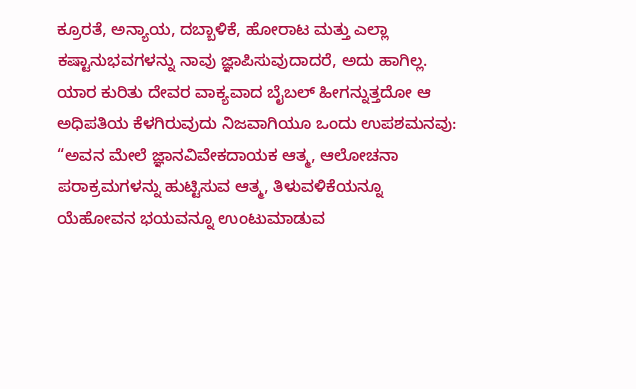ಕ್ರೂರತೆ, ಅನ್ಯಾಯ, ದಬ್ಬಾಳಿಕೆ, ಹೋರಾಟ ಮತ್ತು ಎಲ್ಲಾ ಕಷ್ಟಾನುಭವಗಳನ್ನು ನಾವು ಜ್ಞಾಪಿಸುವುದಾದರೆ, ಅದು ಹಾಗಿಲ್ಲ. ಯಾರ ಕುರಿತು ದೇವರ ವಾಕ್ಯವಾದ ಬೈಬಲ್ ಹೀಗನ್ನುತ್ತದೋ ಆ ಅಧಿಪತಿಯ ಕೆಳಗಿರುವುದು ನಿಜವಾಗಿಯೂ ಒಂದು ಉಪಶಮನವು: “ಅವನ ಮೇಲೆ ಜ್ಞಾನವಿವೇಕದಾಯಕ ಆತ್ಮ, ಆಲೋಚನಾ ಪರಾಕ್ರಮಗಳನ್ನು ಹುಟ್ಟಿಸುವ ಆತ್ಮ, ತಿಳುವಳಿಕೆಯನ್ನೂ ಯೆಹೋವನ ಭಯವನ್ನೂ ಉಂಟುಮಾಡುವ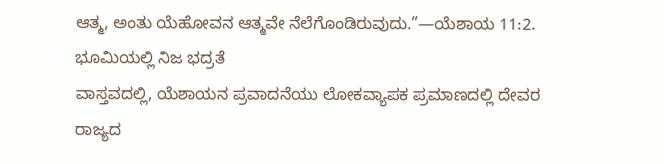ಆತ್ಮ, ಅಂತು ಯೆಹೋವನ ಆತ್ಮವೇ ನೆಲೆಗೊಂಡಿರುವುದು.”—ಯೆಶಾಯ 11:2.
ಭೂಮಿಯಲ್ಲಿ ನಿಜ ಭದ್ರತೆ
ವಾಸ್ತವದಲ್ಲಿ, ಯೆಶಾಯನ ಪ್ರವಾದನೆಯು ಲೋಕವ್ಯಾಪಕ ಪ್ರಮಾಣದಲ್ಲಿ ದೇವರ ರಾಜ್ಯದ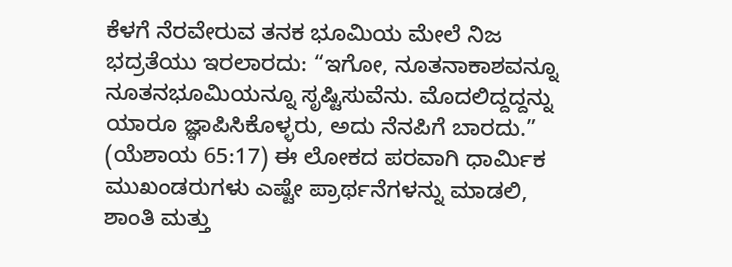ಕೆಳಗೆ ನೆರವೇರುವ ತನಕ ಭೂಮಿಯ ಮೇಲೆ ನಿಜ ಭದ್ರತೆಯು ಇರಲಾರದು: “ಇಗೋ, ನೂತನಾಕಾಶವನ್ನೂ ನೂತನಭೂಮಿಯನ್ನೂ ಸೃಷ್ಟಿಸುವೆನು. ಮೊದಲಿದ್ದದ್ದನ್ನು ಯಾರೂ ಜ್ಞಾಪಿಸಿಕೊಳ್ಳರು, ಅದು ನೆನಪಿಗೆ ಬಾರದು.” (ಯೆಶಾಯ 65:17) ಈ ಲೋಕದ ಪರವಾಗಿ ಧಾರ್ಮಿಕ ಮುಖಂಡರುಗಳು ಎಷ್ಟೇ ಪ್ರಾರ್ಥನೆಗಳನ್ನು ಮಾಡಲಿ, ಶಾಂತಿ ಮತ್ತು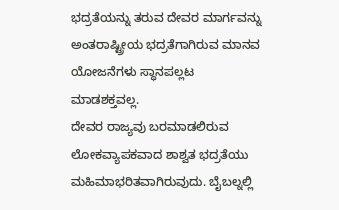ಭದ್ರತೆಯನ್ನು ತರುವ ದೇವರ ಮಾರ್ಗವನ್ನು ಅಂತರಾಷ್ಟ್ರೀಯ ಭದ್ರತೆಗಾಗಿರುವ ಮಾನವ ಯೋಜನೆಗಳು ಸ್ಧಾನಪಲ್ಲಟ ಮಾಡಶಕ್ತವಲ್ಲ.
ದೇವರ ರಾಜ್ಯವು ಬರಮಾಡಲಿರುವ ಲೋಕವ್ಯಾಪಕವಾದ ಶಾಶ್ವತ ಭದ್ರತೆಯು ಮಹಿಮಾಭರಿತವಾಗಿರುವುದು. ಬೈಬಲ್ನಲ್ಲಿ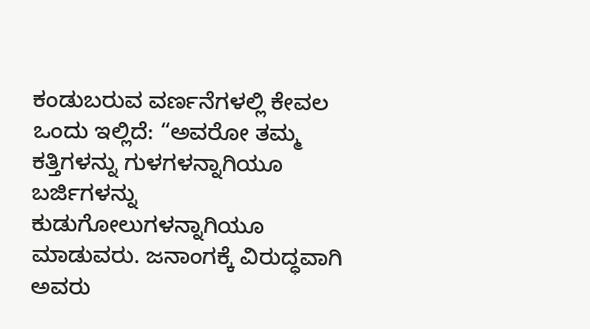ಕಂಡುಬರುವ ವರ್ಣನೆಗಳಲ್ಲಿ ಕೇವಲ ಒಂದು ಇಲ್ಲಿದೆ: “ಅವರೋ ತಮ್ಮ ಕತ್ತಿಗಳನ್ನು ಗುಳಗಳನ್ನಾಗಿಯೂ ಬರ್ಜಿಗಳನ್ನು ಕುಡುಗೋಲುಗಳನ್ನಾಗಿಯೂ ಮಾಡುವರು. ಜನಾಂಗಕ್ಕೆ ವಿರುದ್ಧವಾಗಿ ಅವರು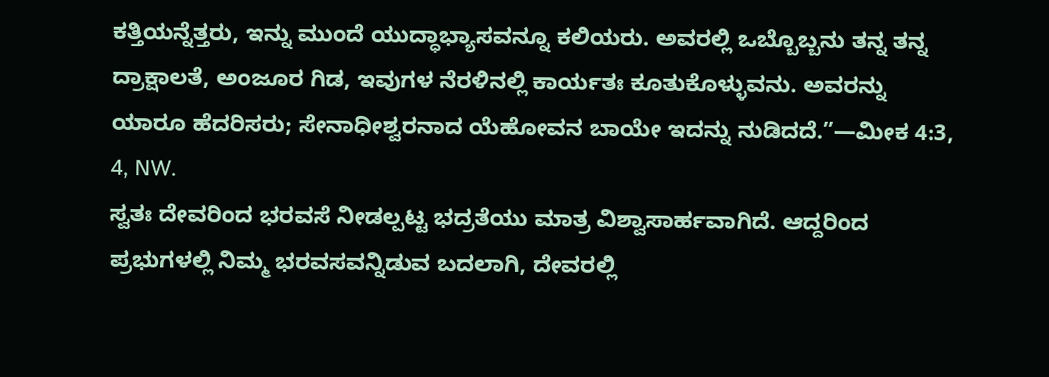ಕತ್ತಿಯನ್ನೆತ್ತರು, ಇನ್ನು ಮುಂದೆ ಯುದ್ಧಾಭ್ಯಾಸವನ್ನೂ ಕಲಿಯರು. ಅವರಲ್ಲಿ ಒಬ್ಬೊಬ್ಬನು ತನ್ನ ತನ್ನ ದ್ರಾಕ್ಷಾಲತೆ, ಅಂಜೂರ ಗಿಡ, ಇವುಗಳ ನೆರಳಿನಲ್ಲಿ ಕಾರ್ಯತಃ ಕೂತುಕೊಳ್ಳುವನು. ಅವರನ್ನು ಯಾರೂ ಹೆದರಿಸರು; ಸೇನಾಧೀಶ್ವರನಾದ ಯೆಹೋವನ ಬಾಯೇ ಇದನ್ನು ನುಡಿದದೆ.”—ಮೀಕ 4:3, 4, NW.
ಸ್ವತಃ ದೇವರಿಂದ ಭರವಸೆ ನೀಡಲ್ಪಟ್ಟ ಭದ್ರತೆಯು ಮಾತ್ರ ವಿಶ್ವಾಸಾರ್ಹವಾಗಿದೆ. ಆದ್ದರಿಂದ ಪ್ರಭುಗಳಲ್ಲಿ ನಿಮ್ಮ ಭರವಸವನ್ನಿಡುವ ಬದಲಾಗಿ, ದೇವರಲ್ಲಿ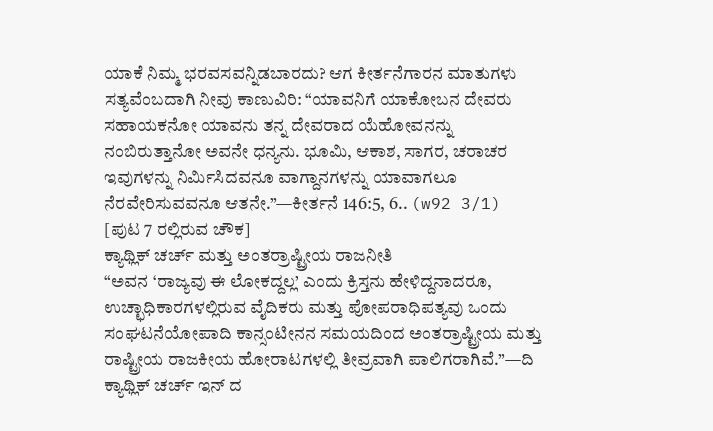ಯಾಕೆ ನಿಮ್ಮ ಭರವಸವನ್ನಿಡಬಾರದು? ಆಗ ಕೀರ್ತನೆಗಾರನ ಮಾತುಗಳು ಸತ್ಯವೆಂಬದಾಗಿ ನೀವು ಕಾಣುವಿರಿ: “ಯಾವನಿಗೆ ಯಾಕೋಬನ ದೇವರು ಸಹಾಯಕನೋ ಯಾವನು ತನ್ನ ದೇವರಾದ ಯೆಹೋವನನ್ನು ನಂಬಿರುತ್ತಾನೋ ಅವನೇ ಧನ್ಯನು. ಭೂಮಿ, ಆಕಾಶ, ಸಾಗರ, ಚರಾಚರ ಇವುಗಳನ್ನು ನಿರ್ಮಿಸಿದವನೂ ವಾಗ್ದಾನಗಳನ್ನು ಯಾವಾಗಲೂ ನೆರವೇರಿಸುವವನೂ ಆತನೇ.”—ಕೀರ್ತನೆ 146:5, 6.. (w92 3/1)
[ಪುಟ 7 ರಲ್ಲಿರುವ ಚೌಕ]
ಕ್ಯಾಥ್ಲಿಕ್ ಚರ್ಚ್ ಮತ್ತು ಅಂತರ್ರಾಷ್ಟ್ರೀಯ ರಾಜನೀತಿ
“ಅವನ ‘ರಾಜ್ಯವು ಈ ಲೋಕದ್ದಲ್ಲ’ ಎಂದು ಕ್ರಿಸ್ತನು ಹೇಳಿದ್ದನಾದರೂ, ಉಚ್ಛಾಧಿಕಾರಗಳಲ್ಲಿರುವ ವೈದಿಕರು ಮತ್ತು ಪೋಪರಾಧಿಪತ್ಯವು ಒಂದು ಸಂಘಟನೆಯೋಪಾದಿ ಕಾನ್ಸಂಟೀನನ ಸಮಯದಿಂದ ಅಂತರ್ರಾಷ್ಟ್ರೀಯ ಮತ್ತು ರಾಷ್ಟ್ರೀಯ ರಾಜಕೀಯ ಹೋರಾಟಗಳಲ್ಲಿ ತೀವ್ರವಾಗಿ ಪಾಲಿಗರಾಗಿವೆ.”—ದಿ ಕ್ಯಾಥ್ಲಿಕ್ ಚರ್ಚ್ ಇನ್ ದ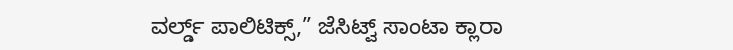ವರ್ಲ್ಡ್ ಪಾಲಿಟಿಕ್ಸ್,” ಜೆಸಿಟ್ವ್ ಸಾಂಟಾ ಕ್ಲಾರಾ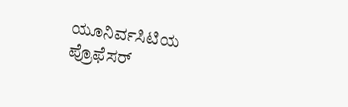ಯೂನಿರ್ವಸಿಟಿಯ ಪ್ರೊಫೆಸರ್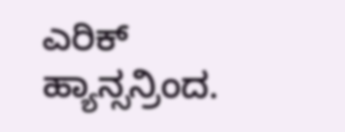ಎರಿಕ್ ಹ್ಯಾನ್ಸನ್ರಿಂದ.